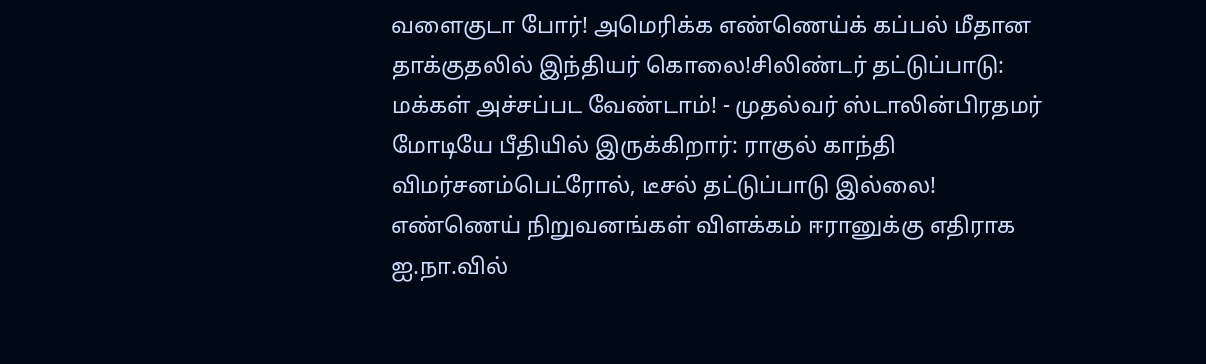வளைகுடா போர்! அமெரிக்க எண்ணெய்க் கப்பல் மீதான தாக்குதலில் இந்தியர் கொலை!சிலிண்டர் தட்டுப்பாடு: மக்கள் அச்சப்பட வேண்டாம்! - முதல்வர் ஸ்டாலின்பிரதமர் மோடியே பீதியில் இருக்கிறார்: ராகுல் காந்தி விமர்சனம்பெட்ரோல், டீசல் தட்டுப்பாடு இல்லை! எண்ணெய் நிறுவனங்கள் விளக்கம் ஈரானுக்கு எதிராக ஐ.நா.வில்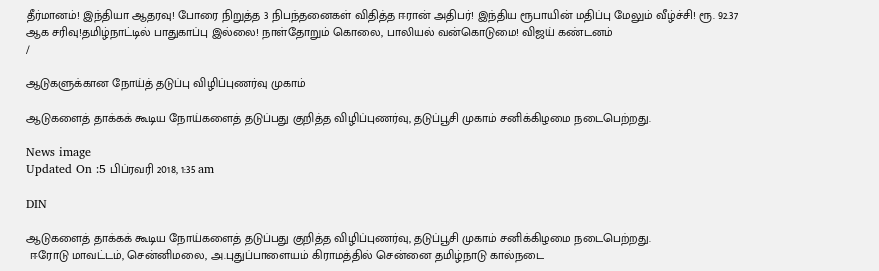தீர்மானம்! இந்தியா ஆதரவு! போரை நிறுத்த 3 நிபந்தனைகள் விதித்த ஈரான் அதிபர்! இந்திய ரூபாயின் மதிப்பு மேலும் வீழ்ச்சி! ரூ. 92.37 ஆக சரிவு!தமிழ்நாட்டில் பாதுகாப்பு இல்லை! நாள்தோறும் கொலை, பாலியல் வன்கொடுமை! விஜய் கண்டனம்
/

ஆடுகளுக்கான நோய்த் தடுப்பு விழிப்புணர்வு முகாம்

ஆடுகளைத் தாக்கக் கூடிய நோய்களைத் தடுப்பது குறித்த விழிப்புணர்வு, தடுப்பூசி முகாம் சனிக்கிழமை நடைபெற்றது.

News image
Updated On :5 பிப்ரவரி 2018, 1:35 am

DIN

ஆடுகளைத் தாக்கக் கூடிய நோய்களைத் தடுப்பது குறித்த விழிப்புணர்வு, தடுப்பூசி முகாம் சனிக்கிழமை நடைபெற்றது.
 ஈரோடு மாவட்டம், சென்னிமலை, அ.புதுப்பாளையம் கிராமத்தில் சென்னை தமிழ்நாடு கால்நடை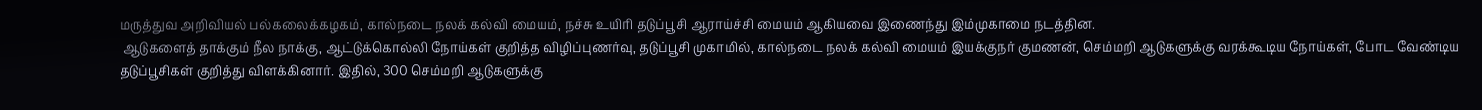மருத்துவ அறிவியல் பல்கலைக்கழகம், கால்நடை நலக் கல்வி மையம், நச்சு உயிரி தடுப்பூசி ஆராய்ச்சி மையம் ஆகியவை இணைந்து இம்முகாமை நடத்தின.
 ஆடுகளைத் தாக்கும் நீல நாக்கு, ஆட்டுக்கொல்லி நோய்கள் குறித்த விழிப்புணர்வு, தடுப்பூசி முகாமில், கால்நடை நலக் கல்வி மையம் இயக்குநர் குமணன், செம்மறி ஆடுகளுக்கு வரக்கூடிய நோய்கள், போட வேண்டிய தடுப்பூசிகள் குறித்து விளக்கினார். இதில், 300 செம்மறி ஆடுகளுக்கு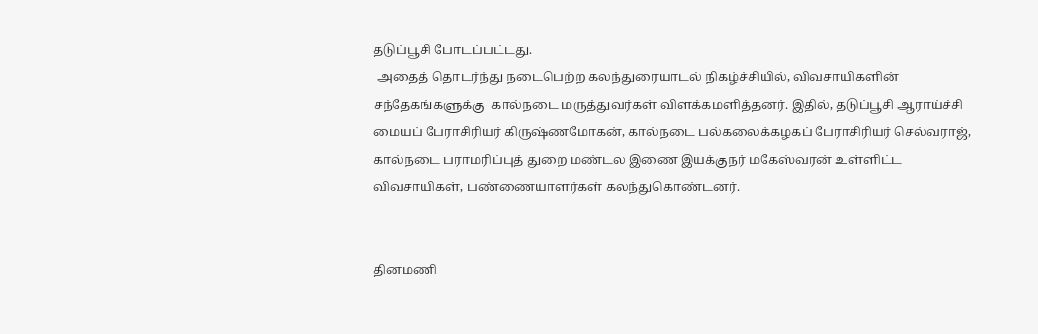தடுப்பூசி போடப்பட்டது.
 அதைத் தொடர்ந்து நடைபெற்ற கலந்துரையாடல் நிகழ்ச்சியில், விவசாயிகளின் சந்தேகங்களுக்கு  கால்நடை மருத்துவர்கள் விளக்கமளித்தனர். இதில், தடுப்பூசி ஆராய்ச்சி மையப் பேராசிரியர் கிருஷ்ணமோகன், கால்நடை பல்கலைக்கழகப் பேராசிரியர் செல்வராஜ், கால்நடை பராமரிப்புத் துறை மண்டல இணை இயக்குநர் மகேஸ்வரன் உள்ளிட்ட விவசாயிகள், பண்ணையாளர்கள் கலந்துகொண்டனர்.


தினமணி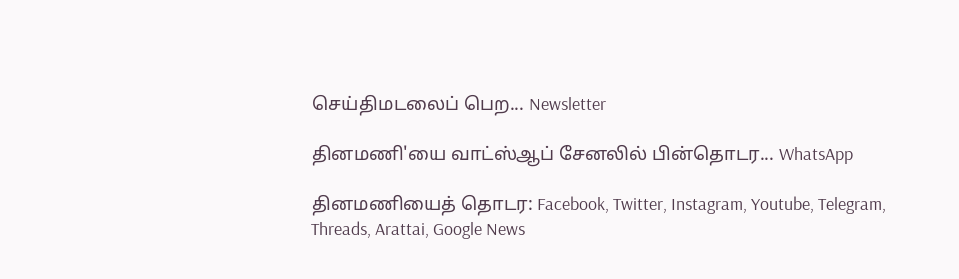செய்திமடலைப் பெற... Newsletter

தினமணி'யை வாட்ஸ்ஆப் சேனலில் பின்தொடர... WhatsApp

தினமணியைத் தொடர: Facebook, Twitter, Instagram, Youtube, Telegram, Threads, Arattai, Google News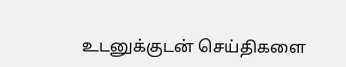உடனுக்குடன் செய்திகளை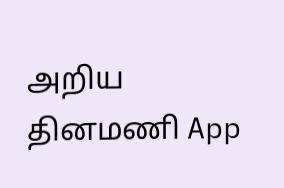அறிய தினமணி App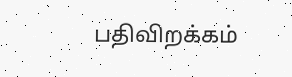பதிவிறக்கம்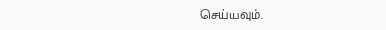செய்யவும்.